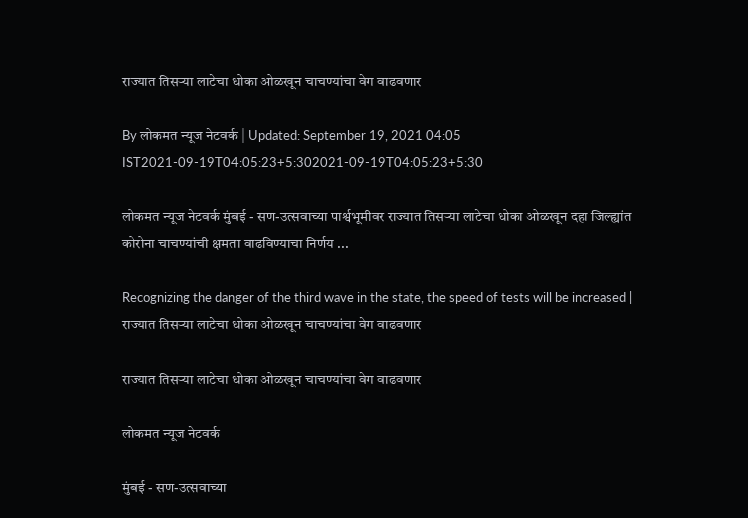राज्यात तिसऱ्या लाटेचा धोका ओळखून चाचण्यांचा वेग वाढवणार

By लोकमत न्यूज नेटवर्क | Updated: September 19, 2021 04:05 IST2021-09-19T04:05:23+5:302021-09-19T04:05:23+5:30

लोकमत न्यूज नेटवर्क मुंबई - सण-उत्सवाच्या पार्श्वभूमीवर राज्यात तिसऱ्या लाटेचा धोका ओळखून दहा जिल्ह्यांत कोरोना चाचण्यांची क्षमता वाढविण्याचा निर्णय ...

Recognizing the danger of the third wave in the state, the speed of tests will be increased | राज्यात तिसऱ्या लाटेचा धोका ओळखून चाचण्यांचा वेग वाढवणार

राज्यात तिसऱ्या लाटेचा धोका ओळखून चाचण्यांचा वेग वाढवणार

लोकमत न्यूज नेटवर्क

मुंबई - सण-उत्सवाच्या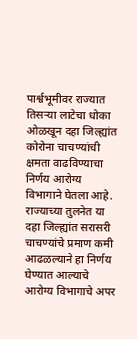पार्श्वभूमीवर राज्यात तिसऱ्या लाटेचा धोका ओळखून दहा जिल्ह्यांत कोरोना चाचण्यांची क्षमता वाढविण्याचा निर्णय आरोग्य विभागाने घेतला आहे. राज्याच्या तुलनेत या दहा जिल्ह्यांत सरासरी चाचण्यांचे प्रमाण कमी आढळल्याने हा निर्णय घेण्यात आल्याचे आरोग्य विभागाचे अपर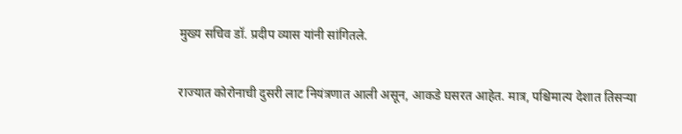मुख्य सचिव डॉ. प्रदीप व्यास यांनी सांगितले.

राज्यात कोरोनाची दुसरी लाट नियंत्रणात आली असून, आकडे घसरत आहेत. मात्र, पश्चिमात्य देशात तिसऱ्या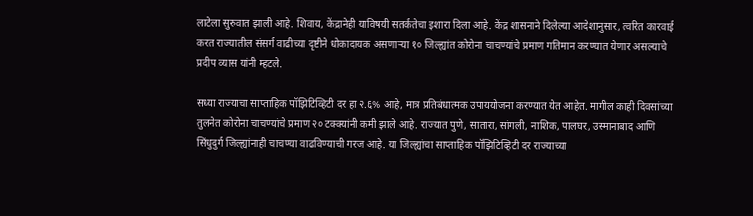लाटेला सुरुवात झाली आहे. शिवाय, केंद्रानेही याविषयी सतर्कतेचा इशारा दिला आहे. केंद्र शासनाने दिलेल्या आदेशानुसार, त्वरित कारवाई करत राज्यातील संसर्ग वाढीच्या दृष्टीने धोकादायक असणाऱ्या १० जिल्ह्यांत कोरोना चाचण्यांचे प्रमाण गतिमान करण्यात येणार असल्याचे प्रदीप व्यास यांनी म्हटले.

सध्या राज्याचा साप्ताहिक पॉझिटिव्हिटी दर हा २.६% आहे, मात्र प्रतिबंधात्मक उपाययोजना करण्यात येत आहेत. मागील काही दिवसांच्या तुलनेत कोरोना चाचण्यांचे प्रमाण २० टक्क्यांनी कमी झाले आहे. राज्यात पुणे, सातारा, सांगली, नाशिक, पालघर, उस्मानाबाद आणि सिंधुदुर्ग जिल्ह्यांनाही चाचण्या वाढविण्याची गरज आहे. या जिल्ह्यांचा साप्ताहिक पॉझिटिव्हिटी दर राज्याच्या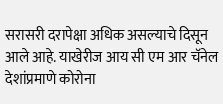सरासरी दरापेक्षा अधिक असल्याचे दिसून आले आहे. याखेरीज आय सी एम आर चॅनेल देशांप्रमाणे कोरोना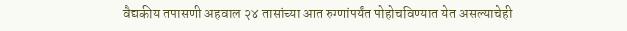वैद्यकीय तपासणी अहवाल २४ तासांच्या आत रुग्णांपर्यंत पोहोचविण्यात येत असल्याचेही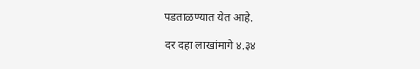पडताळण्यात येत आहे.

दर दहा लाखांमागे ४.३४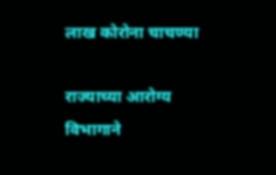लाख कोरोना चाचण्या

राज्याच्या आरोग्य विभागाने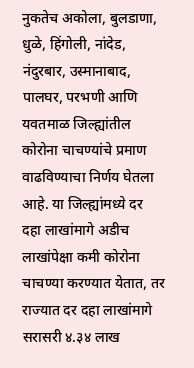नुकतेच अकोला, बुलडाणा, धुळे, हिंगोली, नांदेड, नंदुरबार, उस्मानाबाद, पालघर, परभणी आणि यवतमाळ जिल्ह्यांतील कोरोना चाचण्यांचे प्रमाण वाढविण्याचा निर्णय घेतला आहे. या जिल्ह्यांमध्ये दर दहा लाखांमागे अडीच लाखांपेक्षा कमी कोरोना चाचण्या करण्यात येतात, तर राज्यात दर दहा लाखांमागे सरासरी ४.३४ लाख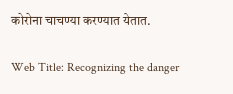कोरोना चाचण्या करण्यात येतात.

Web Title: Recognizing the danger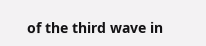of the third wave in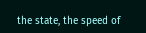the state, the speed of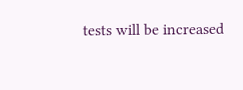tests will be increased